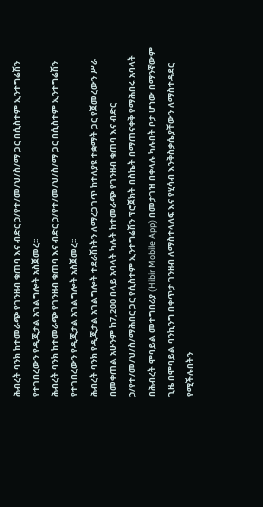ሕብረት ባንክ ከተመራጭ የገንዘብ ቁጠባ እና ብድር ኃ/የተ/መ/ህ/ስ/ማ ጋር በሲስተም ኢንተግሬሽን የተገበረውን የዲጂታል አገልግሎት አስጀመረ፡፡
ሕብረት ባንክ ከተመራጭ የገንዘብ ቁጠባ እና ብድር ኃ/የተ/መ/ህ/ስ/ማ ጋር በሲስተም ኢንተግሬሽን የተገበረውን የዲጂታል አገልግሎት አስጀመረ፡፡
ሕብረት ባንክ የዲጂታል አገልግሎት ተደራሽነትን ለማረጋገጥ ከተለያዩ ተቋማት ጋር የጀመረውን ሥራ በመቀጠል አሁንም ከ7,200 በላይ አባላት ካሉት ከተመራጭ የገንዘብ ቁጠባ እና ብድር ኃ/የተ/መ/ህ/ስ/ማሕበር ጋር የሲስተም ኢንተግሬሽን ፕሮጀክት በስኬት በማጠናቀቅ የማሕበሩ አባላት በሕብረት ሞባይል መተግበሪያ (Hibir Mobile App) በመታገዝ በቀላሉ ካሉበት ቦታ ሆነው በማንኛውም ጊዜ በሞባይል ባንኪንግ በቀጥታ ገንዘብ ለማስተላለፍ እና የሂሳብ እንቅስቃሴያቸውን ለማስተዳደር የሚችሉበትን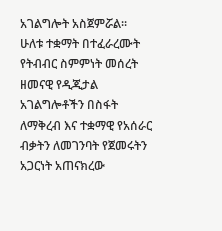አገልግሎት አስጀምሯል፡፡
ሁለቱ ተቋማት በተፈራረሙት የትብብር ስምምነት መሰረት ዘመናዊ የዲጂታል አገልግሎቶችን በስፋት ለማቅረብ እና ተቋማዊ የአሰራር ብቃትን ለመገንባት የጀመሩትን አጋርነት አጠናክረው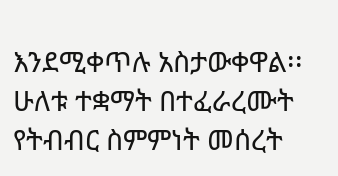እንደሚቀጥሉ አስታውቀዋል፡፡
ሁለቱ ተቋማት በተፈራረሙት የትብብር ስምምነት መሰረት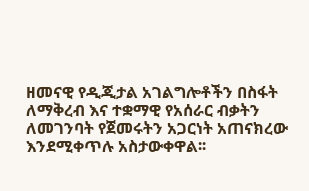ዘመናዊ የዲጂታል አገልግሎቶችን በስፋት ለማቅረብ እና ተቋማዊ የአሰራር ብቃትን ለመገንባት የጀመሩትን አጋርነት አጠናክረው እንደሚቀጥሉ አስታውቀዋል፡፡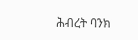ሕብረት ባንክ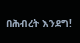በሕብረት እንደግ!